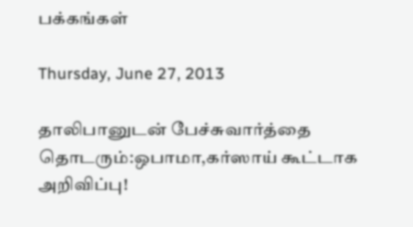பக்கங்கள்

Thursday, June 27, 2013

தாலிபானுடன் பேச்சுவார்த்தை தொடரும்:ஒபாமா,கர்ஸாய் கூட்டாக அறிவிப்பு!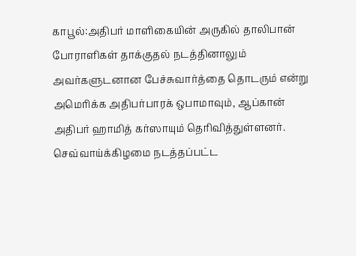காபூல்:அதிபர் மாளிகையின் அருகில் தாலிபான் போராளிகள் தாக்குதல் நடத்தினாலும் அவர்களுடனான பேச்சுவார்த்தை தொடரும் என்று அமெரிக்க அதிபர்பாரக் ஒபாமாவும், ஆப்கான் அதிபர் ஹாமித் கர்ஸாயும் தெரிவித்துள்ளனர். செவ்வாய்க்கிழமை நடத்தப்பட்ட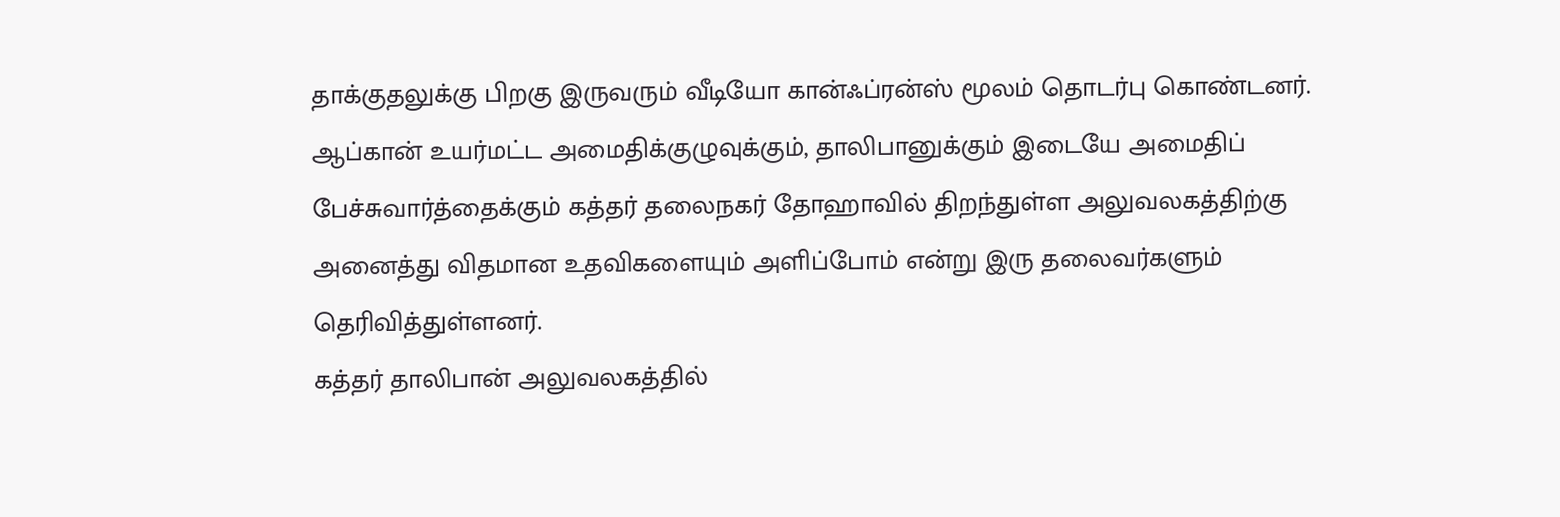தாக்குதலுக்கு பிறகு இருவரும் வீடியோ கான்ஃப்ரன்ஸ் மூலம் தொடர்பு கொண்டனர்.
ஆப்கான் உயர்மட்ட அமைதிக்குழுவுக்கும், தாலிபானுக்கும் இடையே அமைதிப் பேச்சுவார்த்தைக்கும் கத்தர் தலைநகர் தோஹாவில் திறந்துள்ள அலுவலகத்திற்கு அனைத்து விதமான உதவிகளையும் அளிப்போம் என்று இரு தலைவர்களும் தெரிவித்துள்ளனர்.
கத்தர் தாலிபான் அலுவலகத்தில்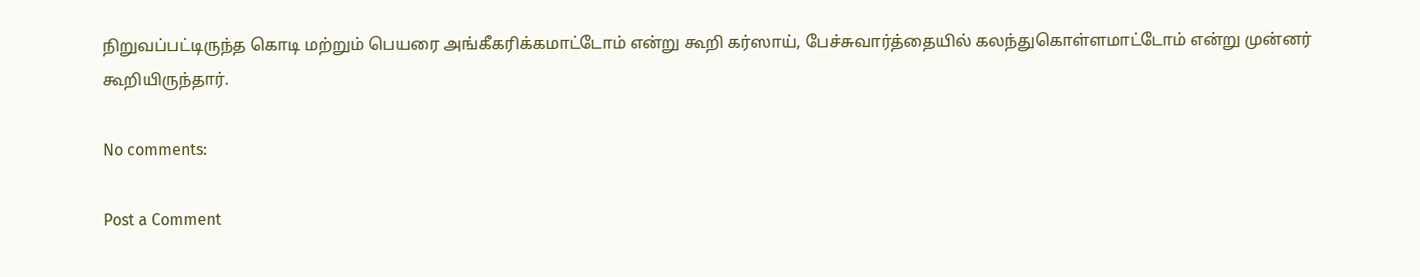நிறுவப்பட்டிருந்த கொடி மற்றும் பெயரை அங்கீகரிக்கமாட்டோம் என்று கூறி கர்ஸாய், பேச்சுவார்த்தையில் கலந்துகொள்ளமாட்டோம் என்று முன்னர் கூறியிருந்தார்.

No comments:

Post a Comment